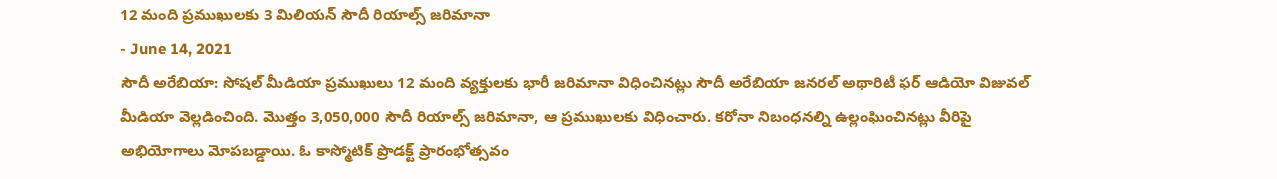12 మంది ప్రముఖులకు 3 మిలియన్ సౌదీ రియాల్స్ జరిమానా
- June 14, 2021
సౌదీ అరేబియా: సోషల్ మీడియా ప్రముఖులు 12 మంది వ్యక్తులకు భారీ జరిమానా విధించినట్లు సౌదీ అరేబియా జనరల్ అథారిటీ ఫర్ ఆడియో విజువల్ మీడియా వెల్లడించింది. మొత్తం 3,050,000 సౌదీ రియాల్స్ జరిమానా, ఆ ప్రముఖులకు విధించారు. కరోనా నిబంధనల్ని ఉల్లంఘించినట్లు వీరిపై అభియోగాలు మోపబడ్డాయి. ఓ కాస్మోటిక్ ప్రొడక్ట్ ప్రారంభోత్సవం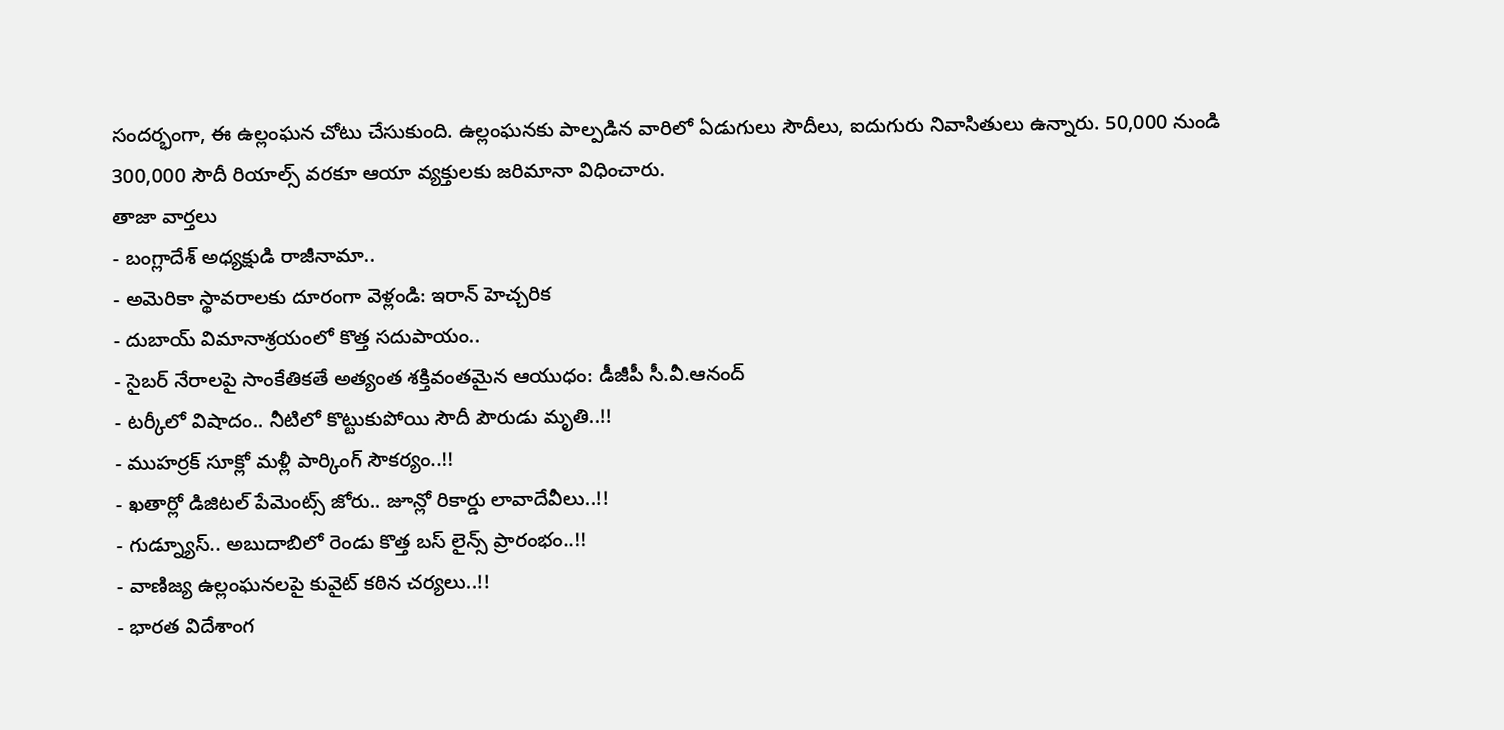సందర్భంగా, ఈ ఉల్లంఘన చోటు చేసుకుంది. ఉల్లంఘనకు పాల్పడిన వారిలో ఏడుగులు సౌదీలు, ఐదుగురు నివాసితులు ఉన్నారు. 50,000 నుండి 300,000 సౌదీ రియాల్స్ వరకూ ఆయా వ్యక్తులకు జరిమానా విధించారు.
తాజా వార్తలు
- బంగ్లాదేశ్ అధ్యక్షుడి రాజీనామా..
- అమెరికా స్థావరాలకు దూరంగా వెళ్లండి: ఇరాన్ హెచ్చరిక
- దుబాయ్ విమానాశ్రయంలో కొత్త సదుపాయం..
- సైబర్ నేరాలపై సాంకేతికతే అత్యంత శక్తివంతమైన ఆయుధం: డీజీపీ సీ.వీ.ఆనంద్
- టర్కీలో విషాదం.. నీటిలో కొట్టుకుపోయి సౌదీ పౌరుడు మృతి..!!
- ముహర్రక్ సూక్లో మళ్లీ పార్కింగ్ సౌకర్యం..!!
- ఖతార్లో డిజిటల్ పేమెంట్స్ జోరు.. జూన్లో రికార్డు లావాదేవీలు..!!
- గుడ్న్యూస్.. అబుదాబిలో రెండు కొత్త బస్ లైన్స్ ప్రారంభం..!!
- వాణిజ్య ఉల్లంఘనలపై కువైట్ కఠిన చర్యలు..!!
- భారత విదేశాంగ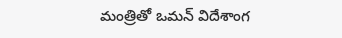మంత్రితో ఒమన్ విదేశాంగ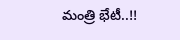మంత్రి భేటీ..!!